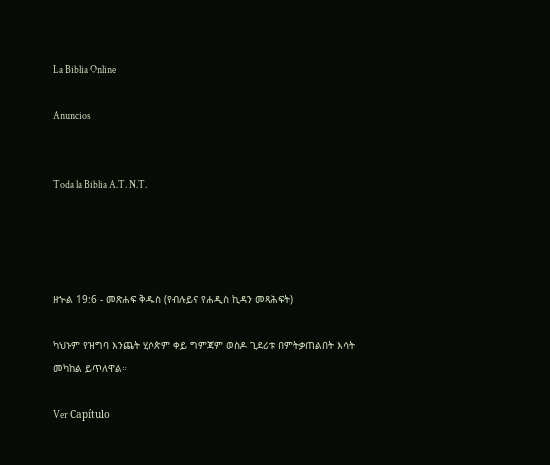La Biblia Online

Anuncios


Toda la Biblia A.T. N.T.




ዘኍል 19:6 - መጽሐፍ ቅዱስ (የብሉይና የሐዲስ ኪዳን መጻሕፍት)

ካህኑም የዝግባ እንጨት ሂሶጵም ቀይ ግምጃም ወስዶ ጊደሪቱ በምትቃጠልበት እሳት መካከል ይጥለዋል።

Ver Capítulo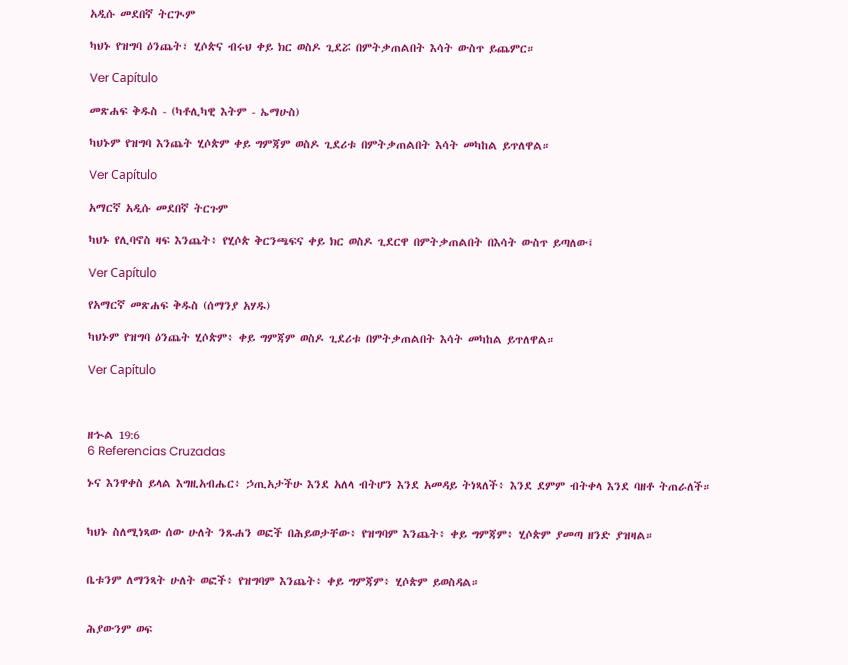አዲሱ መደበኛ ትርጒም

ካህኑ የዝግባ ዕንጨት፣ ሂሶጵና ብሩህ ቀይ ክር ወስዶ ጊደሯ በምትቃጠልበት እሳት ውስጥ ይጨምር።

Ver Capítulo

መጽሐፍ ቅዱስ - (ካቶሊካዊ እትም - ኤማሁስ)

ካህኑም የዝግባ እንጨት ሂሶጵም ቀይ ግምጃም ወስዶ ጊደሪቱ በምትቃጠልበት እሳት መካከል ይጥለዋል።

Ver Capítulo

አማርኛ አዲሱ መደበኛ ትርጉም

ካህኑ የሊባኖስ ዛፍ እንጨት፥ የሂሶጵ ቅርንጫፍና ቀይ ክር ወስዶ ጊደርዋ በምትቃጠልበት በእሳት ውስጥ ይጣለው፤

Ver Capítulo

የአማርኛ መጽሐፍ ቅዱስ (ሰማንያ አሃዱ)

ካህኑም የዝግባ ዕንጨት ሂሶጵም፥ ቀይ ግምጃም ወስዶ ጊደሪቱ በምትቃጠልበት እሳት መካከል ይጥለዋል።

Ver Capítulo



ዘኍል 19:6
6 Referencias Cruzadas

ኑና እንዋቀስ ይላል እግዚአብሔር፥ ኃጢአታችሁ እንደ አለላ ብትሆን እንደ አመዳይ ትነጻለች፥ እንደ ደምም ብትቀላ እንደ ባዘቶ ትጠራለች።


ካህኑ ስለሚነጻው ሰው ሁለት ንጹሐን ወፎች በሕይወታቸው፥ የዝግባም እንጨት፥ ቀይ ግምጃም፥ ሂሶጵም ያመጣ ዘንድ ያዝዛል።


ቤቱንም ለማንጻት ሁለት ወፎች፥ የዝግባም እንጨት፥ ቀይ ግምጃም፥ ሂሶጵም ይወስዳል።


ሕያውንም ወፍ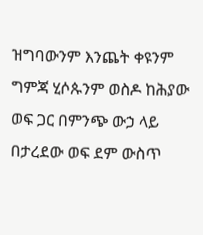ዝግባውንም እንጨት ቀዩንም ግምጃ ሂሶጱንም ወስዶ ከሕያው ወፍ ጋር በምንጭ ውኃ ላይ በታረደው ወፍ ደም ውስጥ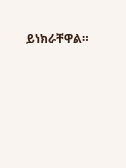ይነክራቸዋል።